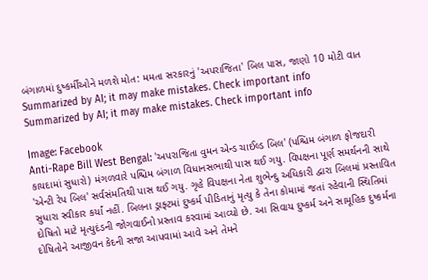બંગાળમાં દુષ્કર્મીઓને મળશે મોત: મમતા સરકારનું 'અપરાજિતા' બિલ પાસ, જાણો 10 મોટી વાત
Summarized by AI; it may make mistakes. Check important info
Summarized by AI; it may make mistakes. Check important info

Image: Facebook
Anti-Rape Bill West Bengal: 'અપરાજિતા વુમન એન્ડ ચાઈલ્ડ બિલ' (પશ્ચિમ બંગાળ ફોજદારી કાયદામાં સુધારો) મંગળવારે પશ્ચિમ બંગાળ વિધાનસભાથી પાસ થઈ ગયુ. વિપક્ષના પૂર્ણ સમર્થનની સાથે 'એન્ટી રેપ બિલ' સર્વસંમતિથી પાસ થઈ ગયુ. ગૃહે વિપક્ષના નેતા શુભેન્દુ અધિકારી દ્વારા બિલમાં પ્રસ્તાવિત સુધારા સ્વીકાર કર્યાં નહીં. બિલના ડ્રાફ્ટમાં દુષ્કર્મ પીડિતાનું મૃત્યુ કે તેના કોમામાં જતાં રહેવાની સ્થિતિમાં દોષિતો માટે મૃત્યુદંડની જોગવાઈનો પ્રસ્તાવ કરવામાં આવ્યો છે. આ સિવાય દુષ્કર્મ અને સામૂહિક દુષ્કર્મના દોષિતોને આજીવન કેદની સજા આપવામાં આવે અને તેમને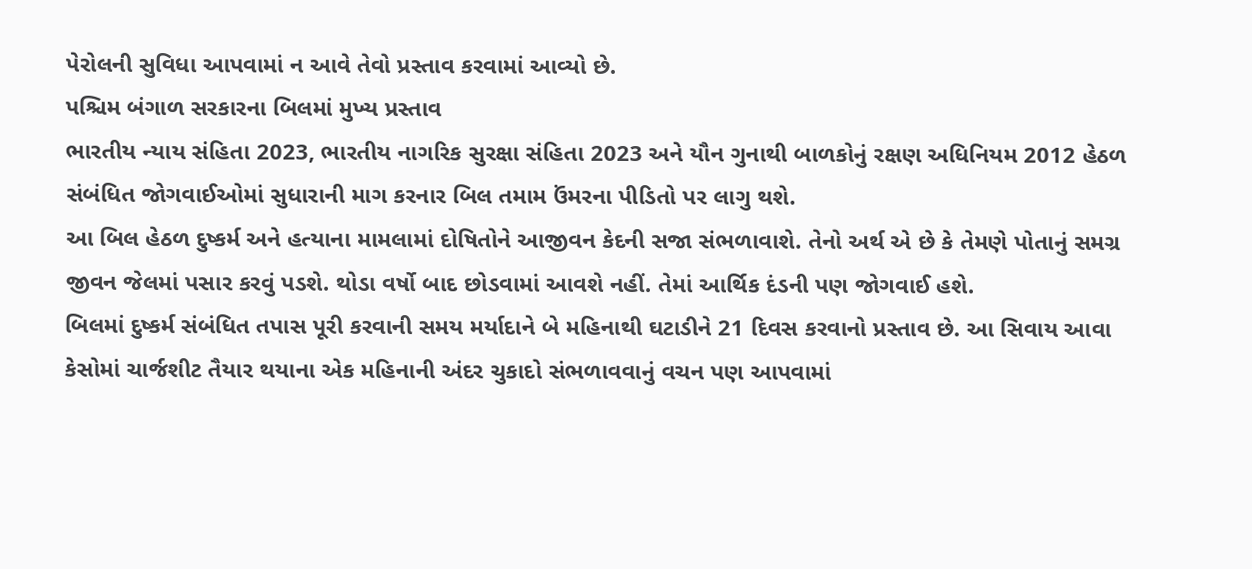પેરોલની સુવિધા આપવામાં ન આવે તેવો પ્રસ્તાવ કરવામાં આવ્યો છે.
પશ્ચિમ બંગાળ સરકારના બિલમાં મુખ્ય પ્રસ્તાવ
ભારતીય ન્યાય સંહિતા 2023, ભારતીય નાગરિક સુરક્ષા સંહિતા 2023 અને યૌન ગુનાથી બાળકોનું રક્ષણ અધિનિયમ 2012 હેઠળ સંબંધિત જોગવાઈઓમાં સુધારાની માગ કરનાર બિલ તમામ ઉંમરના પીડિતો પર લાગુ થશે.
આ બિલ હેઠળ દુષ્કર્મ અને હત્યાના મામલામાં દોષિતોને આજીવન કેદની સજા સંભળાવાશે. તેનો અર્થ એ છે કે તેમણે પોતાનું સમગ્ર જીવન જેલમાં પસાર કરવું પડશે. થોડા વર્ષો બાદ છોડવામાં આવશે નહીં. તેમાં આર્થિક દંડની પણ જોગવાઈ હશે.
બિલમાં દુષ્કર્મ સંબંધિત તપાસ પૂરી કરવાની સમય મર્યાદાને બે મહિનાથી ઘટાડીને 21 દિવસ કરવાનો પ્રસ્તાવ છે. આ સિવાય આવા કેસોમાં ચાર્જશીટ તૈયાર થયાના એક મહિનાની અંદર ચુકાદો સંભળાવવાનું વચન પણ આપવામાં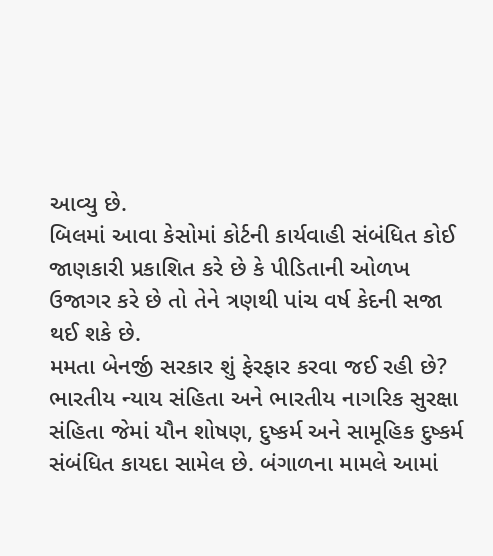આવ્યુ છે.
બિલમાં આવા કેસોમાં કોર્ટની કાર્યવાહી સંબંધિત કોઈ જાણકારી પ્રકાશિત કરે છે કે પીડિતાની ઓળખ ઉજાગર કરે છે તો તેને ત્રણથી પાંચ વર્ષ કેદની સજા થઈ શકે છે.
મમતા બેનર્જી સરકાર શું ફેરફાર કરવા જઈ રહી છે?
ભારતીય ન્યાય સંહિતા અને ભારતીય નાગરિક સુરક્ષા સંહિતા જેમાં યૌન શોષણ, દુષ્કર્મ અને સામૂહિક દુષ્કર્મ સંબંધિત કાયદા સામેલ છે. બંગાળના મામલે આમાં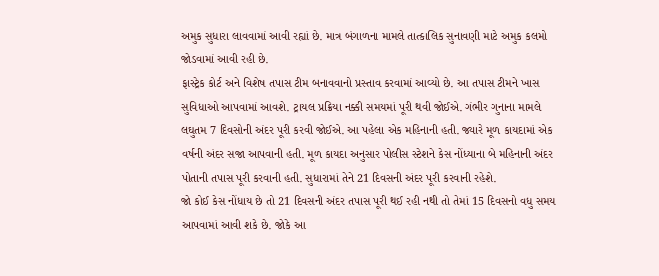અમુક સુધારા લાવવામાં આવી રહ્યાં છે. માત્ર બંગાળના મામલે તાત્કાલિક સુનાવણી માટે અમુક કલમો જોડવામાં આવી રહી છે.
ફાસ્ટ્રેક કોર્ટ અને વિશેષ તપાસ ટીમ બનાવવાનો પ્રસ્તાવ કરવામાં આવ્યો છે. આ તપાસ ટીમને ખાસ સુવિધાઓ આપવામાં આવશે. ટ્રાયલ પ્રક્રિયા નક્કી સમયમાં પૂરી થવી જોઈએ. ગંભીર ગુનાના મામલે લઘુતમ 7 દિવસોની અંદર પૂરી કરવી જોઈએ. આ પહેલા એક મહિનાની હતી. જ્યારે મૂળ કાયદામાં એક વર્ષની અંદર સજા આપવાની હતી. મૂળ કાયદા અનુસાર પોલીસ સ્ટેશને કેસ નોંધ્યાના બે મહિનાની અંદર પોતાની તપાસ પૂરી કરવાની હતી. સુધારામાં તેને 21 દિવસની અંદર પૂરી કરવાની રહેશે.
જો કોઈ કેસ નોંધાય છે તો 21 દિવસની અંદર તપાસ પૂરી થઈ રહી નથી તો તેમાં 15 દિવસનો વધુ સમય આપવામાં આવી શકે છે. જોકે આ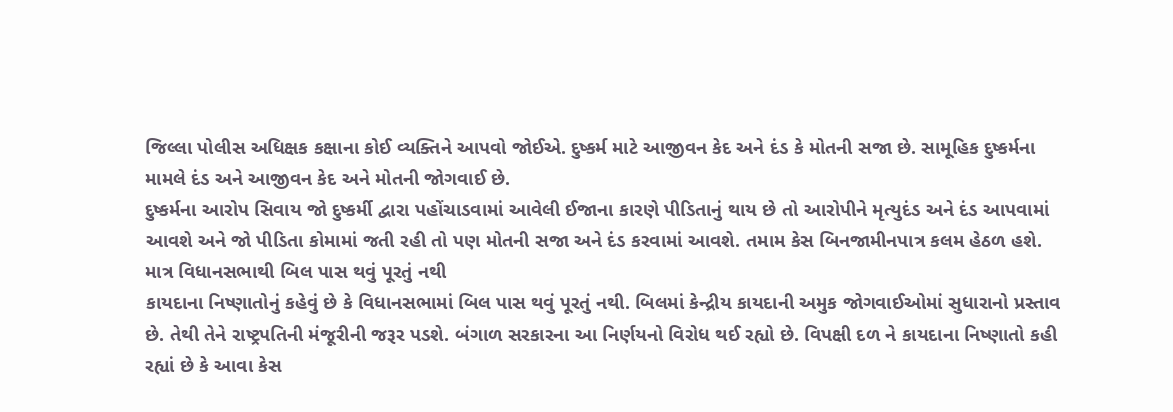જિલ્લા પોલીસ અધિક્ષક કક્ષાના કોઈ વ્યક્તિને આપવો જોઈએ. દુષ્કર્મ માટે આજીવન કેદ અને દંડ કે મોતની સજા છે. સામૂહિક દુષ્કર્મના મામલે દંડ અને આજીવન કેદ અને મોતની જોગવાઈ છે.
દુષ્કર્મના આરોપ સિવાય જો દુષ્કર્મી દ્વારા પહોંચાડવામાં આવેલી ઈજાના કારણે પીડિતાનું થાય છે તો આરોપીને મૃત્યુદંડ અને દંડ આપવામાં આવશે અને જો પીડિતા કોમામાં જતી રહી તો પણ મોતની સજા અને દંડ કરવામાં આવશે. તમામ કેસ બિનજામીનપાત્ર કલમ હેઠળ હશે.
માત્ર વિધાનસભાથી બિલ પાસ થવું પૂરતું નથી
કાયદાના નિષ્ણાતોનું કહેવું છે કે વિધાનસભામાં બિલ પાસ થવું પૂરતું નથી. બિલમાં કેન્દ્રીય કાયદાની અમુક જોગવાઈઓમાં સુધારાનો પ્રસ્તાવ છે. તેથી તેને રાષ્ટ્રપતિની મંજૂરીની જરૂર પડશે. બંગાળ સરકારના આ નિર્ણયનો વિરોધ થઈ રહ્યો છે. વિપક્ષી દળ ને કાયદાના નિષ્ણાતો કહી રહ્યાં છે કે આવા કેસ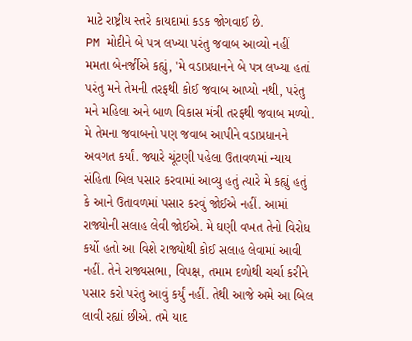માટે રાષ્ટ્રીય સ્તરે કાયદામાં કડક જોગવાઈ છે.
PM મોદીને બે પત્ર લખ્યા પરંતુ જવાબ આવ્યો નહીં
મમતા બેનર્જીએ કહ્યું, 'મે વડાપ્રધાનને બે પત્ર લખ્યા હતાં પરંતુ મને તેમની તરફથી કોઈ જવાબ આપ્યો નથી, પરંતુ મને મહિલા અને બાળ વિકાસ મંત્રી તરફથી જવાબ મળ્યો. મે તેમના જવાબનો પણ જવાબ આપીને વડાપ્રધાનને અવગત કર્યાં. જ્યારે ચૂંટણી પહેલા ઉતાવળમાં ન્યાય સંહિતા બિલ પસાર કરવામાં આવ્યુ હતું ત્યારે મે કહ્યું હતું કે આને ઉતાવળમાં પસાર કરવું જોઈએ નહીં. આમાં રાજ્યોની સલાહ લેવી જોઈએ. મે ઘણી વખત તેનો વિરોધ કર્યો હતો આ વિશે રાજ્યોથી કોઈ સલાહ લેવામાં આવી નહીં. તેને રાજ્યસભા, વિપક્ષ, તમામ દળોથી ચર્ચા કરીને પસાર કરો પરંતુ આવું કર્યું નહીં. તેથી આજે અમે આ બિલ લાવી રહ્યાં છીએ. તમે યાદ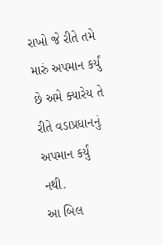રાખો જે રીતે તમે મારું અપમાન કર્યું છે અમે ક્યારેય તે રીતે વડાપ્રધાનનું અપમાન કર્યું નથી.
આ બિલ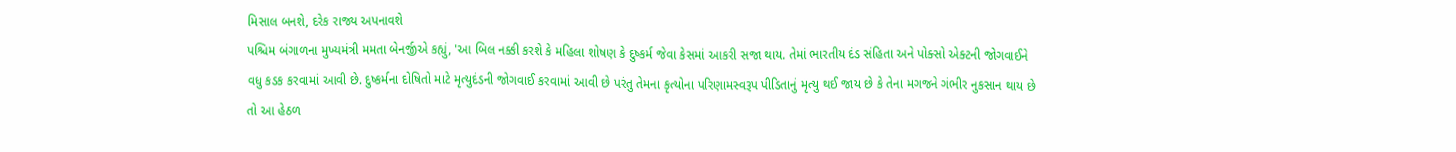મિસાલ બનશે, દરેક રાજ્ય અપનાવશે
પશ્ચિમ બંગાળના મુખ્યમંત્રી મમતા બેનર્જીએ કહ્યું, 'આ બિલ નક્કી કરશે કે મહિલા શોષણ કે દુષ્કર્મ જેવા કેસમાં આકરી સજા થાય. તેમાં ભારતીય દંડ સંહિતા અને પોક્સો એક્ટની જોગવાઈને વધુ કડક કરવામાં આવી છે. દુષ્કર્મના દોષિતો માટે મૃત્યુદંડની જોગવાઈ કરવામાં આવી છે પરંતુ તેમના કૃત્યોના પરિણામસ્વરૂપ પીડિતાનું મૃત્યુ થઈ જાય છે કે તેના મગજને ગંભીર નુકસાન થાય છે તો આ હેઠળ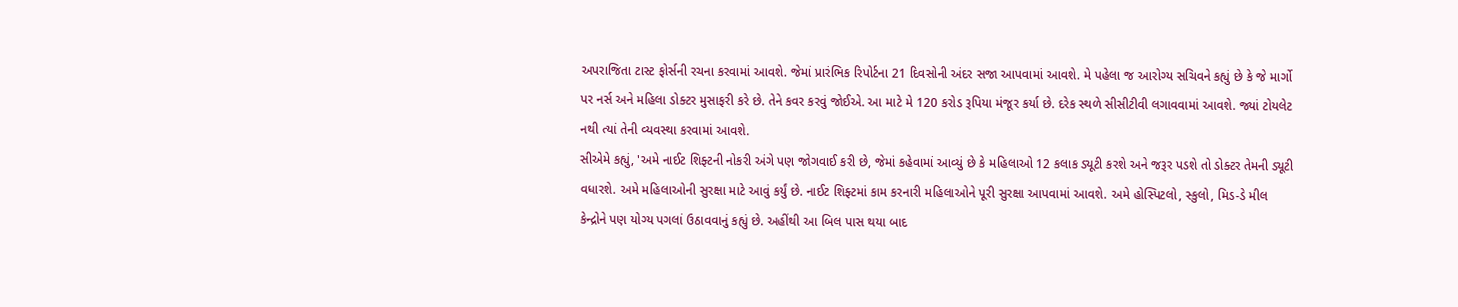અપરાજિતા ટાસ્ટ ફોર્સની રચના કરવામાં આવશે. જેમાં પ્રારંભિક રિપોર્ટના 21 દિવસોની અંદર સજા આપવામાં આવશે. મે પહેલા જ આરોગ્ય સચિવને કહ્યું છે કે જે માર્ગો પર નર્સ અને મહિલા ડોક્ટર મુસાફરી કરે છે. તેને કવર કરવું જોઈએ. આ માટે મે 120 કરોડ રૂપિયા મંજૂર કર્યા છે. દરેક સ્થળે સીસીટીવી લગાવવામાં આવશે. જ્યાં ટોયલેટ નથી ત્યાં તેની વ્યવસ્થા કરવામાં આવશે.
સીએમે કહ્યું, 'અમે નાઈટ શિફ્ટની નોકરી અંગે પણ જોગવાઈ કરી છે, જેમાં કહેવામાં આવ્યું છે કે મહિલાઓ 12 કલાક ડ્યૂટી કરશે અને જરૂર પડશે તો ડોક્ટર તેમની ડ્યૂટી વધારશે. અમે મહિલાઓની સુરક્ષા માટે આવું કર્યું છે. નાઈટ શિફ્ટમાં કામ કરનારી મહિલાઓને પૂરી સુરક્ષા આપવામાં આવશે. અમે હોસ્પિટલો, સ્કુલો, મિડ-ડે મીલ કેન્દ્રોને પણ યોગ્ય પગલાં ઉઠાવવાનું કહ્યું છે. અહીંથી આ બિલ પાસ થયા બાદ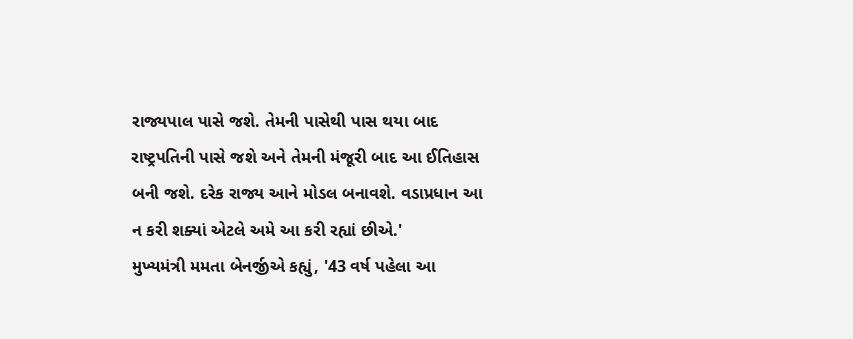રાજ્યપાલ પાસે જશે. તેમની પાસેથી પાસ થયા બાદ રાષ્ટ્રપતિની પાસે જશે અને તેમની મંજૂરી બાદ આ ઈતિહાસ બની જશે. દરેક રાજ્ય આને મોડલ બનાવશે. વડાપ્રધાન આ ન કરી શક્યાં એટલે અમે આ કરી રહ્યાં છીએ.'
મુખ્યમંત્રી મમતા બેનર્જીએ કહ્યું, '43 વર્ષ પહેલા આ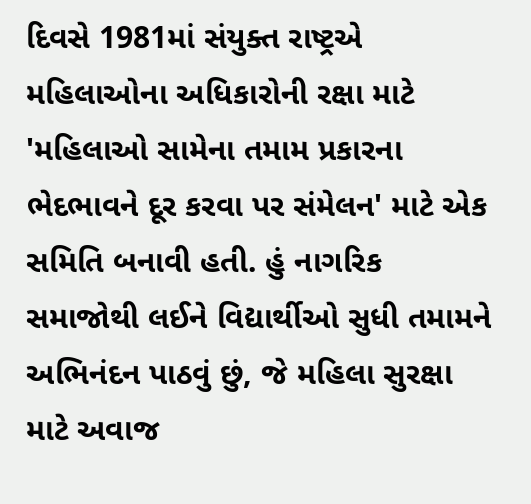દિવસે 1981માં સંયુક્ત રાષ્ટ્રએ મહિલાઓના અધિકારોની રક્ષા માટે 'મહિલાઓ સામેના તમામ પ્રકારના ભેદભાવને દૂર કરવા પર સંમેલન' માટે એક સમિતિ બનાવી હતી. હું નાગરિક સમાજોથી લઈને વિદ્યાર્થીઓ સુધી તમામને અભિનંદન પાઠવું છું, જે મહિલા સુરક્ષા માટે અવાજ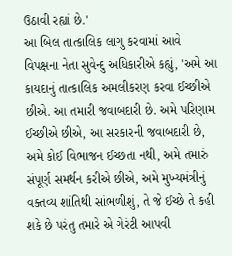ઉઠાવી રહ્યાં છે.'
આ બિલ તાત્કાલિક લાગુ કરવામાં આવે
વિપક્ષના નેતા સુવેન્દુ અધિકારીએ કહ્યું, 'અમે આ કાયદાનું તાત્કાલિક અમલીકરણ કરવા ઈચ્છીએ છીએ. આ તમારી જવાબદારી છે. અમે પરિણામ ઈચ્છીએ છીએ, આ સરકારની જવાબદારી છે, અમે કોઈ વિભાજન ઈચ્છતા નથી, અમે તમારું સંપૂર્ણ સમર્થન કરીએ છીએ, અમે મુખ્યમંત્રીનું વક્તવ્ય શાંતિથી સાંભળીશું, તે જે ઈચ્છે તે કહી શકે છે પરંતુ તમારે એ ગેરંટી આપવી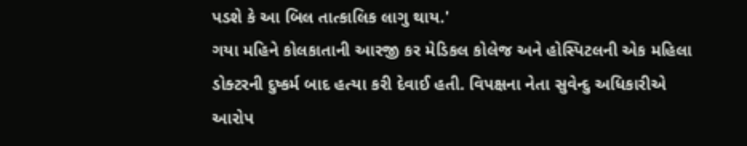પડશે કે આ બિલ તાત્કાલિક લાગુ થાય.'
ગયા મહિને કોલકાતાની આરજી કર મેડિકલ કોલેજ અને હોસ્પિટલની એક મહિલા ડોક્ટરની દુષ્કર્મ બાદ હત્યા કરી દેવાઈ હતી. વિપક્ષના નેતા સુવેન્દુ અધિકારીએ આરોપ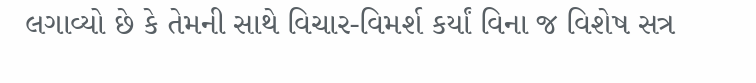લગાવ્યો છે કે તેમની સાથે વિચાર-વિમર્શ કર્યાં વિના જ વિશેષ સત્ર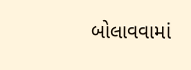બોલાવવામાં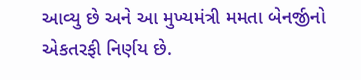આવ્યુ છે અને આ મુખ્યમંત્રી મમતા બેનર્જીનો એકતરફી નિર્ણય છે.